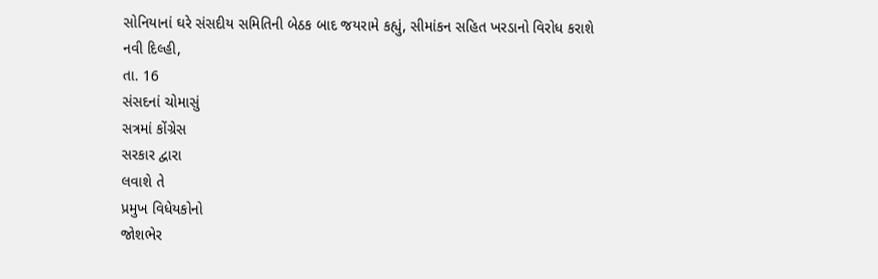સોનિયાનાં ઘરે સંસદીય સમિતિની બેઠક બાદ જયરામે કહ્યું, સીમાંકન સહિત ખરડાનો વિરોધ કરાશે
નવી દિલ્હી,
તા. 16
સંસદનાં ચોમાસું
સત્રમાં કોંગ્રેસ
સરકાર દ્વારા
લવાશે તે
પ્રમુખ વિધેયકોનો
જોશભેર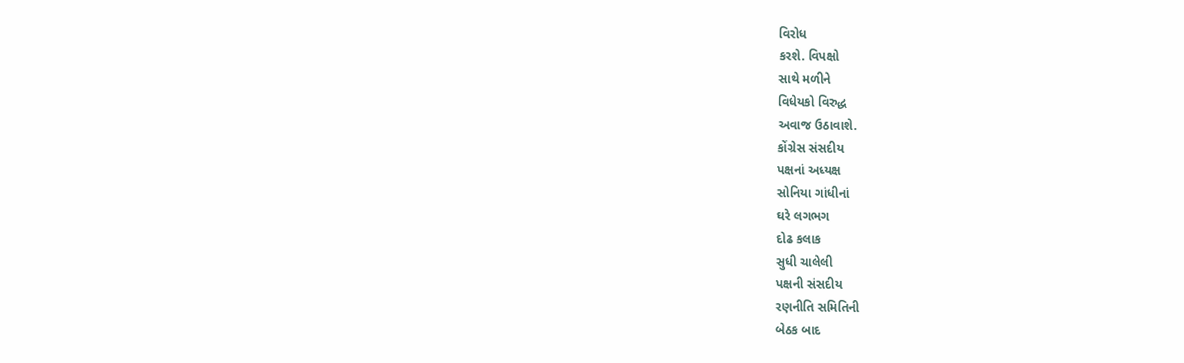વિરોધ
કરશે. વિપક્ષો
સાથે મળીને
વિધેયકો વિરુદ્ધ
અવાજ ઉઠાવાશે.
કોંગ્રેસ સંસદીય
પક્ષનાં અધ્યક્ષ
સોનિયા ગાંધીનાં
ઘરે લગભગ
દોઢ કલાક
સુધી ચાલેલી
પક્ષની સંસદીય
રણનીતિ સમિતિની
બેઠક બાદ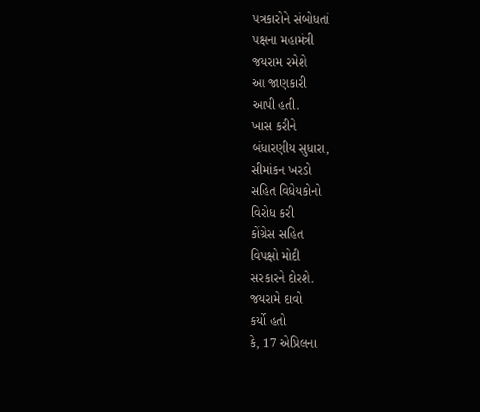પત્રકારોને સંબોધતાં
પક્ષના મહામંત્રી
જયરામ રમેશે
આ જાણકારી
આપી હતી.
ખાસ કરીને
બંધારણીય સુધારા,
સીમાંકન ખરડો
સહિત વિધેયકોનો
વિરોધ કરી
કોંગ્રેસ સહિત
વિપક્ષો મોદી
સરકારને દોરશે.
જયરામે દાવો
કર્યો હતો
કે, 17 એપ્રિલના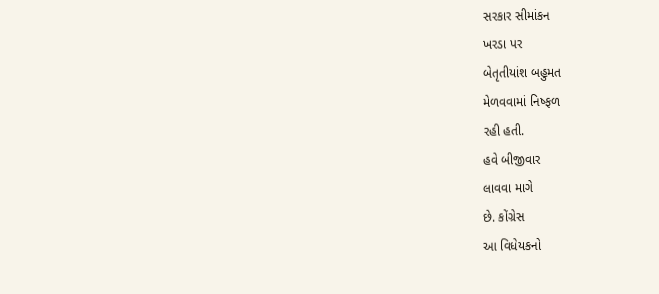સરકાર સીમાંકન
ખરડા પર
બેતૃતીયાંશ બહુમત
મેળવવામાં નિષ્ફળ
રહી હતી.
હવે બીજીવાર
લાવવા માગે
છે. કોંગ્રેસ
આ વિધેયકનો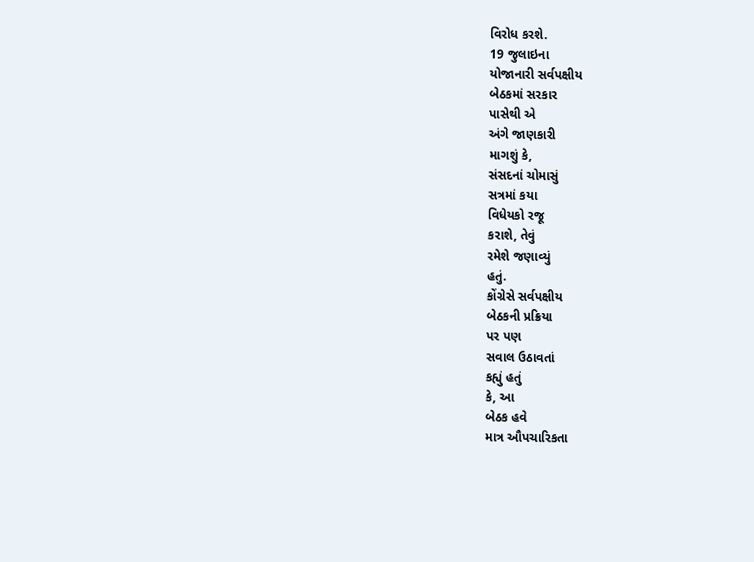વિરોધ કરશે.
19 જુલાઇના
યોજાનારી સર્વપક્ષીય
બેઠકમાં સરકાર
પાસેથી એ
અંગે જાણકારી
માગશું કે,
સંસદનાં ચોમાસું
સત્રમાં કયા
વિધેયકો રજૂ
કરાશે, તેવું
રમેશે જણાવ્યું
હતું.
કોંગ્રેસે સર્વપક્ષીય
બેઠકની પ્રક્રિયા
પર પણ
સવાલ ઉઠાવતાં
કહ્યું હતું
કે, આ
બેઠક હવે
માત્ર ઔપચારિકતા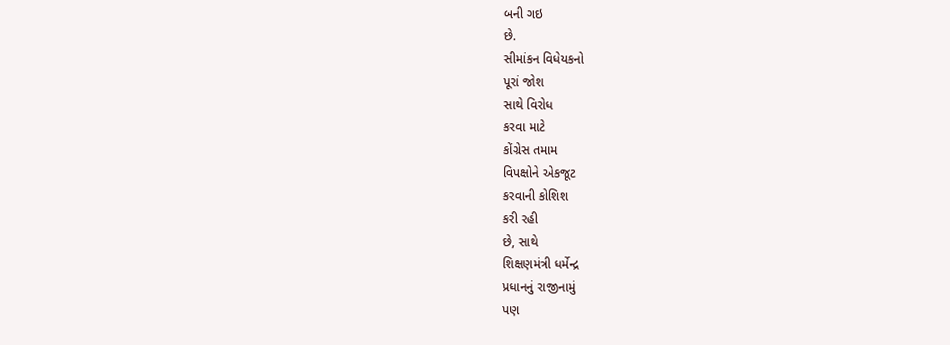બની ગઇ
છે.
સીમાંકન વિધેયકનો
પૂરાં જોશ
સાથે વિરોધ
કરવા માટે
કોંગ્રેસ તમામ
વિપક્ષોને એકજૂટ
કરવાની કોશિશ
કરી રહી
છે, સાથે
શિક્ષણમંત્રી ધર્મેન્દ્ર
પ્રધાનનું રાજીનામું
પણ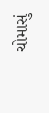ચોમાસું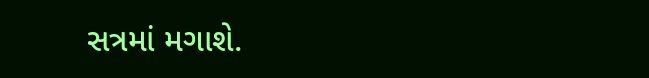સત્રમાં મગાશે.